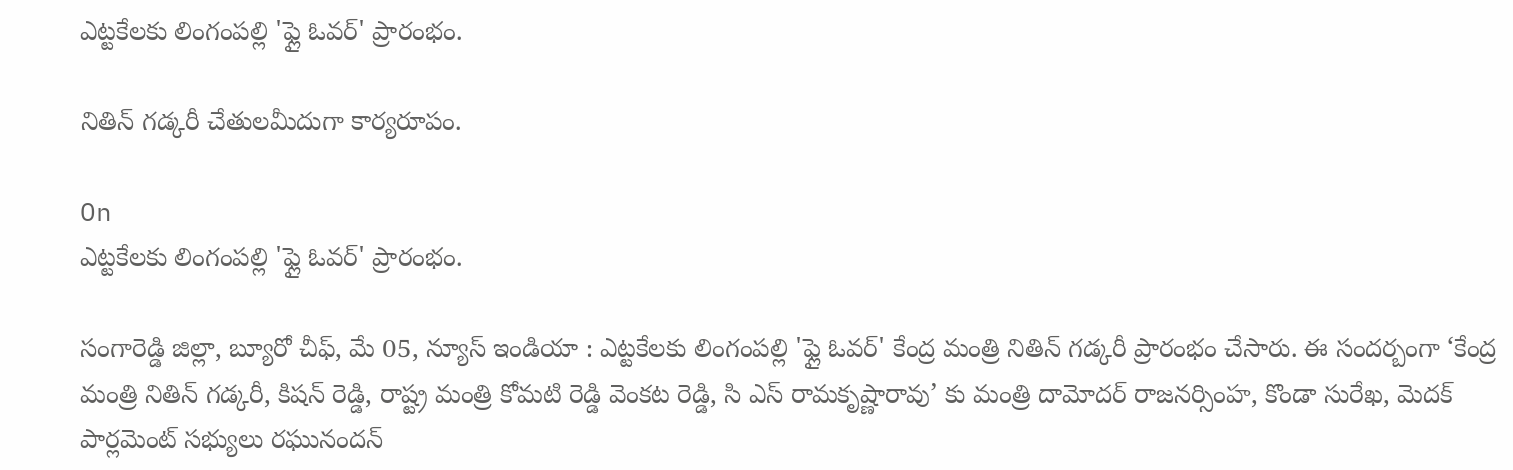ఎట్టకేలకు లింగంపల్లి 'ఫ్లై ఓవర్' ప్రారంభం.

నితిన్ గడ్కరీ చేతులమీదుగా కార్యరూపం.

On
ఎట్టకేలకు లింగంపల్లి 'ఫ్లై ఓవర్' ప్రారంభం.

సంగారెడ్డి జిల్లా, బ్యూరో చీఫ్, మే 05, న్యూస్ ఇండియా : ఎట్టకేలకు లింగంపల్లి 'ఫ్లై ఓవర్' కేంద్ర మంత్రి నితిన్ గడ్కరీ ప్రారంభం చేసారు. ఈ సందర్బంగా ‘కేంద్ర మంత్రి నితిన్ గడ్కరీ, కిషన్ రెడ్డి, రాష్ట్ర మంత్రి కోమటి రెడ్డి వెంకట రెడ్డి, సి ఎస్ రామకృష్ణారావు’ కు మంత్రి దామోదర్ రాజనర్సింహ, కొండా సురేఖ, మెదక్ పార్లమెంట్ సభ్యులు రఘునందన్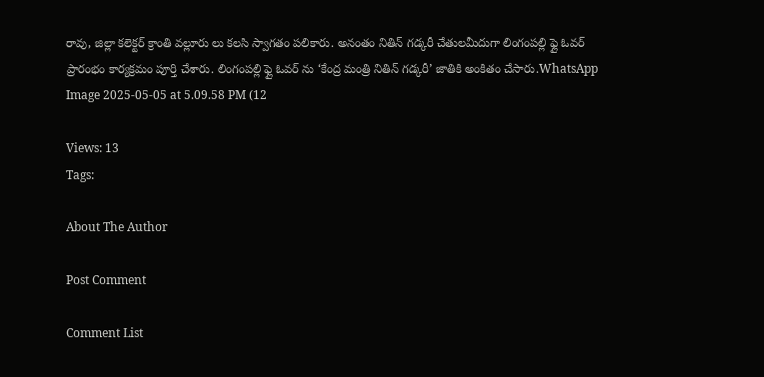రావు, జిల్లా కలెక్టర్ క్రాంతి వల్లూరు లు కలసి స్వాగతం పలికారు. అనంతం నితిన్ గడ్కరీ చేతులమీదుగా లింగంపల్లి ఫ్లై ఓవర్ ప్రారంభం కార్యక్రమం పూర్తి చేశారు. లింగంపల్లి ఫ్లై ఓవర్ ను ‘కేంద్ర మంత్రి నితిన్ గడ్కరీ’ జాతికి అంకితం చేసారు.WhatsApp Image 2025-05-05 at 5.09.58 PM (12

Views: 13
Tags:

About The Author

Post Comment

Comment List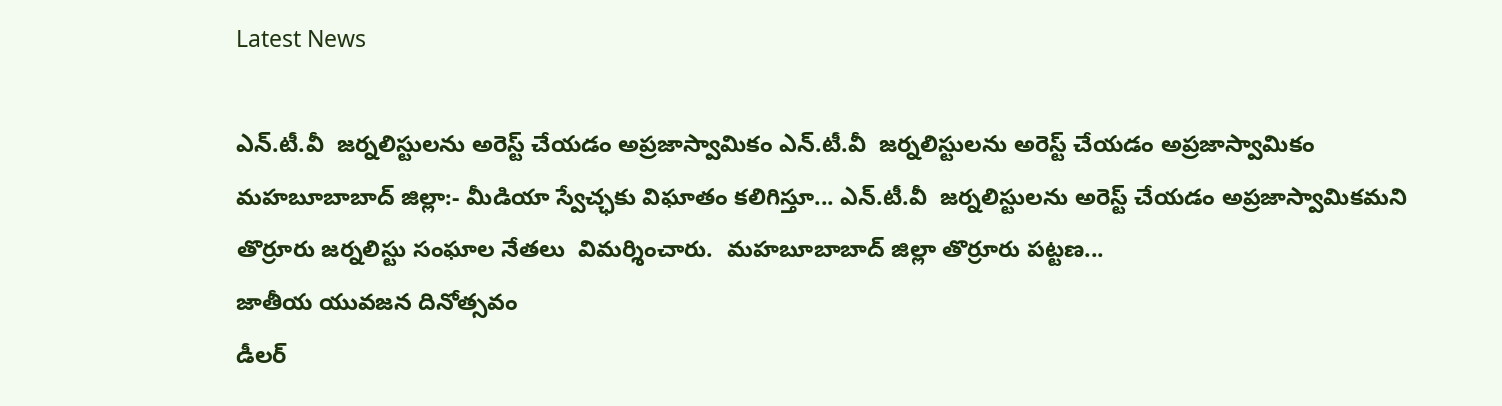Latest News

ఎన్.టీ.వీ  జర్నలిస్టులను అరెస్ట్ చేయడం అప్రజాస్వామికం ఎన్.టీ.వీ  జర్నలిస్టులను అరెస్ట్ చేయడం అప్రజాస్వామికం
మహబూబాబాద్ జిల్లా:- మీడియా స్వేచ్ఛకు విఘాతం కలిగిస్తూ... ఎన్.టీ.వీ  జర్నలిస్టులను అరెస్ట్ చేయడం అప్రజాస్వామికమని తొర్రూరు జర్నలిస్టు సంఘాల నేతలు  విమర్శించారు.  మహబూబాబాద్ జిల్లా తొర్రూరు పట్టణ...
జాతీయ యువజన దినోత్సవం
డీలర్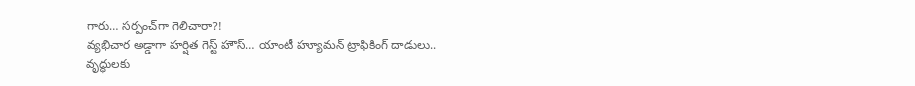గారు… సర్పంచ్‌గా గెలిచారా?!
వ్యభిచార అడ్డాగా హర్షిత గెస్ట్ హౌస్‌… యాంటీ హ్యూమన్ ట్రాఫికింగ్ దాడులు..
వృద్ధులకు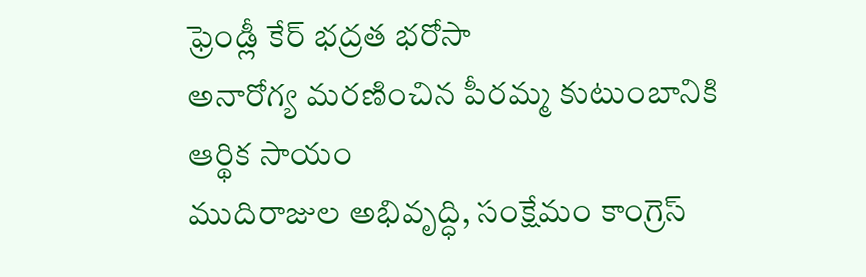ఫ్రెండ్లీ కేర్ భద్రత భరోసా
అనారోగ్య మరణించిన పీరమ్మ కుటుంబానికి ఆర్థిక సాయం
ముదిరాజుల అభివృద్ధి, సంక్షేమం కాంగ్రెస్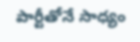పార్టీతోనే సాధ్యం